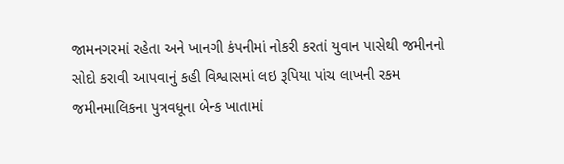જામનગરમાં રહેતા અને ખાનગી કંપનીમાં નોકરી કરતાં યુવાન પાસેથી જમીનનો સોદો કરાવી આપવાનું કહી વિશ્વાસમાં લઇ રૂપિયા પાંચ લાખની રકમ જમીનમાલિકના પુત્રવધૂના બેન્ક ખાતામાં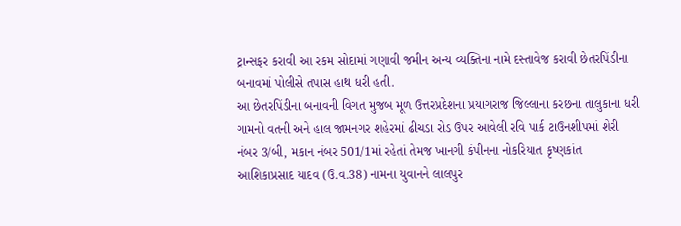ટ્રાન્સફર કરાવી આ રકમ સોદામાં ગણાવી જમીન અન્ય વ્યક્તિના નામે દસ્તાવેજ કરાવી છેતરપિંડીના બનાવમાં પોલીસે તપાસ હાથ ધરી હતી.
આ છેતરપિંડીના બનાવની વિગત મુજબ મૂળ ઉત્તરપ્રદેશના પ્રયાગરાજ જિલ્લાના કરછના તાલુકાના ધરી ગામનો વતની અને હાલ જામનગર શહેરમાં ઢીચડા રોડ ઉપર આવેલી રવિ પાર્ક ટાઉનશીપમાં શેરી નંબર 3/બી, મકાન નંબર 501/1માં રહેતાં તેમજ ખાનગી કંપીનના નોકરિયાત કૃષ્ણકાંત આશિકાપ્રસાદ યાદવ (ઉ.વ.38) નામના યુવાનને લાલપુર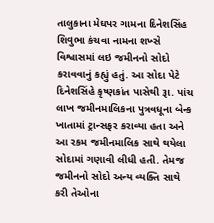તાલુકાના મેઘપર ગામના દિનેશસિંહ શિવુભા કંચવા નામના શખ્સે વિશ્વાસમાં લઇ જમીનનો સોદો કરાવવાનું કહ્યું હતું. આ સોદા પેટે દિનેશસિંહે કૃષ્ણકાંત પાસેથી રૂા. પાંચ લાખ જમીનમાલિકના પુત્રવધૂના બેન્ક ખાતામાં ટ્રાન્સફર કરાવ્યા હતા અને આ રકમ જમીનમાલિક સાથે થયેલા સોદામાં ગણાવી લીધી હતી. તેમજ જમીનનો સોદો અન્ય વ્યક્તિ સાથે કરી તેઓના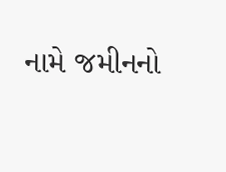નામે જમીનનો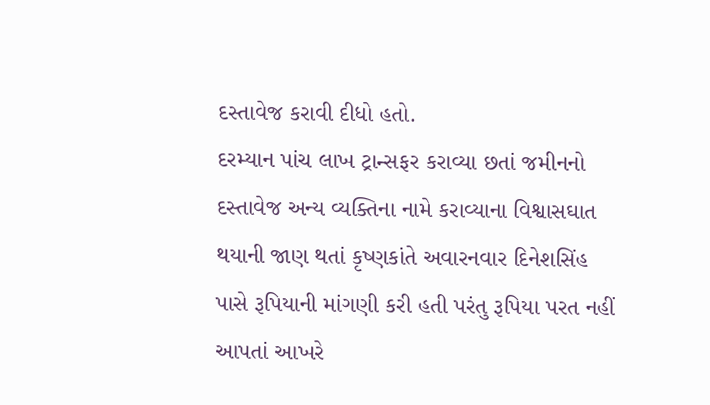દસ્તાવેજ કરાવી દીધો હતો.
દરમ્યાન પાંચ લાખ ટ્રાન્સફર કરાવ્યા છતાં જમીનનો દસ્તાવેજ અન્ય વ્યક્તિના નામે કરાવ્યાના વિશ્વાસઘાત થયાની જાણ થતાં કૃષ્ણકાંતે અવારનવાર દિનેશસિંહ પાસે રૂપિયાની માંગણી કરી હતી પરંતુ રૂપિયા પરત નહીં આપતાં આખરે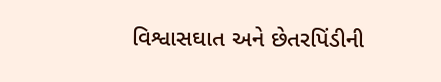વિશ્વાસઘાત અને છેતરપિંડીની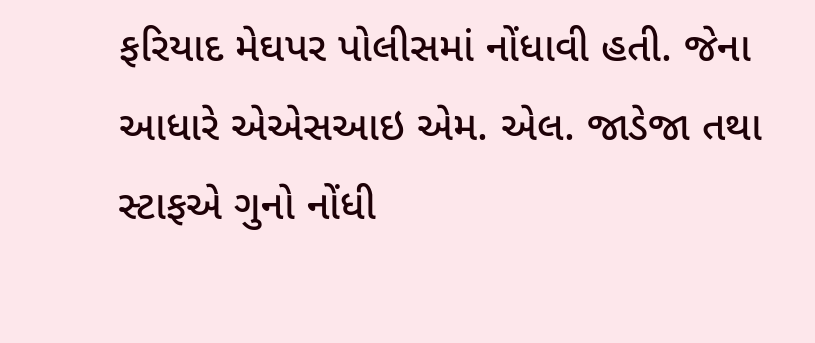ફરિયાદ મેઘપર પોલીસમાં નોંધાવી હતી. જેના આધારે એએસઆઇ એમ. એલ. જાડેજા તથા સ્ટાફએ ગુનો નોંધી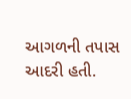આગળની તપાસ આદરી હતી.